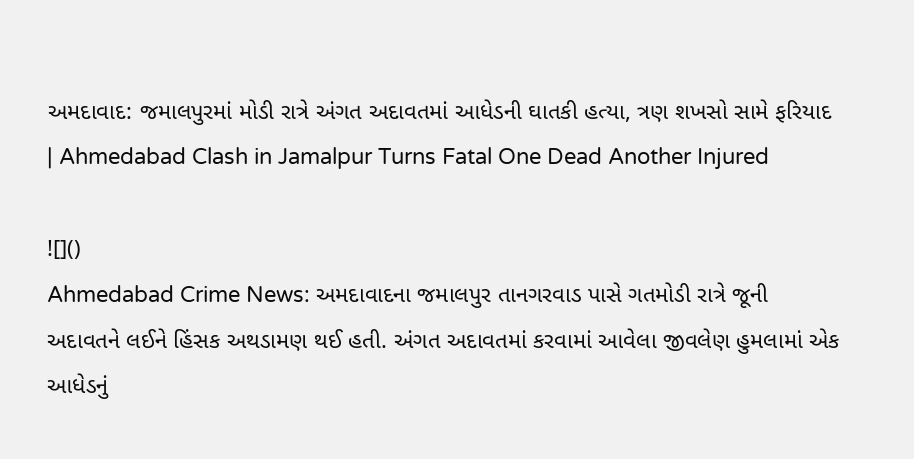અમદાવાદ: જમાલપુરમાં મોડી રાત્રે અંગત અદાવતમાં આધેડની ઘાતકી હત્યા, ત્રણ શખસો સામે ફરિયાદ | Ahmedabad Clash in Jamalpur Turns Fatal One Dead Another Injured

![]()
Ahmedabad Crime News: અમદાવાદના જમાલપુર તાનગરવાડ પાસે ગતમોડી રાત્રે જૂની અદાવતને લઈને હિંસક અથડામણ થઈ હતી. અંગત અદાવતમાં કરવામાં આવેલા જીવલેણ હુમલામાં એક આધેડનું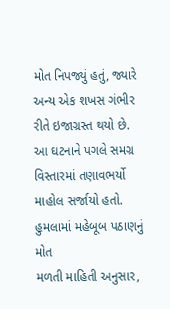મોત નિપજ્યું હતું, જ્યારે અન્ય એક શખસ ગંભીર રીતે ઇજાગ્રસ્ત થયો છે. આ ઘટનાને પગલે સમગ્ર વિસ્તારમાં તણાવભર્યો માહોલ સર્જાયો હતો.
હુમલામાં મહેબૂબ પઠાણનું મોત
મળતી માહિતી અનુસાર,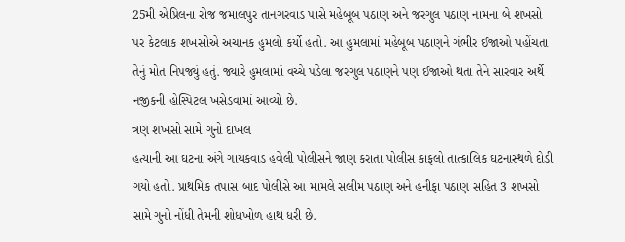25મી એપ્રિલના રોજ જમાલપુર તાનગરવાડ પાસે મહેબૂબ પઠાણ અને જરગુલ પઠાણ નામના બે શખસો પર કેટલાક શખસોએ અચાનક હુમલો કર્યો હતો. આ હુમલામાં મહેબૂબ પઠાણને ગંભીર ઈજાઓ પહોંચતા તેનું મોત નિપજ્યું હતું. જ્યારે હુમલામાં વચ્ચે પડેલા જરગુલ પઠાણને પણ ઈજાઓ થતા તેને સારવાર અર્થે નજીકની હોસ્પિટલ ખસેડવામાં આવ્યો છે.
ત્રણ શખસો સામે ગુનો દાખલ
હત્યાની આ ઘટના અંગે ગાયકવાડ હવેલી પોલીસને જાણ કરાતા પોલીસ કાફલો તાત્કાલિક ઘટનાસ્થળે દોડી ગયો હતો. પ્રાથમિક તપાસ બાદ પોલીસે આ મામલે સલીમ પઠાણ અને હનીફા પઠાણ સહિત 3 શખસો સામે ગુનો નોંધી તેમની શોધખોળ હાથ ધરી છે.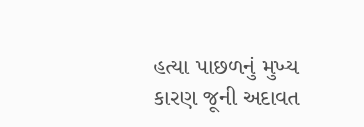હત્યા પાછળનું મુખ્ય કારણ જૂની અદાવત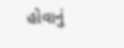હોવાનું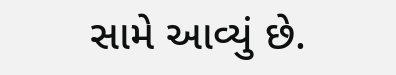સામે આવ્યું છે.